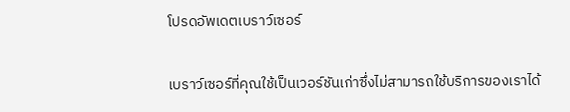โปรดอัพเดตเบราว์เซอร์

เบราว์เซอร์ที่คุณใช้เป็นเวอร์ชันเก่าซึ่งไม่สามารถใช้บริการของเราได้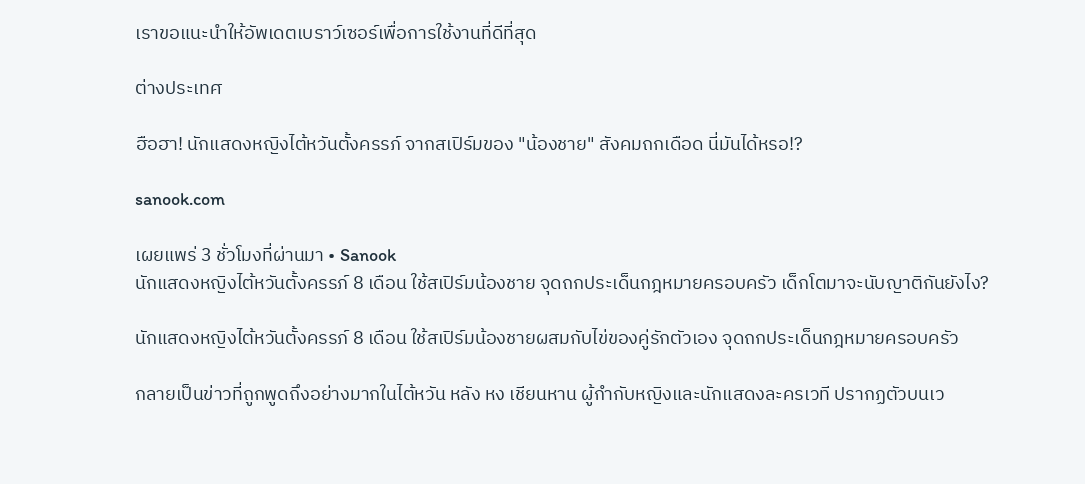เราขอแนะนำให้อัพเดตเบราว์เซอร์เพื่อการใช้งานที่ดีที่สุด

ต่างประเทศ

ฮือฮา! นักแสดงหญิงไต้หวันตั้งครรภ์ จากสเปิร์มของ "น้องชาย" สังคมถกเดือด นี่มันได้หรอ!?

sanook.com

เผยแพร่ 3 ชั่วโมงที่ผ่านมา • Sanook
นักแสดงหญิงไต้หวันตั้งครรภ์ 8 เดือน ใช้สเปิร์มน้องชาย จุดถกประเด็นกฎหมายครอบครัว เด็กโตมาจะนับญาติกันยังไง?

นักแสดงหญิงไต้หวันตั้งครรภ์ 8 เดือน ใช้สเปิร์มน้องชายผสมกับไข่ของคู่รักตัวเอง จุดถกประเด็นกฎหมายครอบครัว

กลายเป็นข่าวที่ถูกพูดถึงอย่างมากในไต้หวัน หลัง หง เชียนหาน ผู้กำกับหญิงและนักแสดงละครเวที ปรากฏตัวบนเว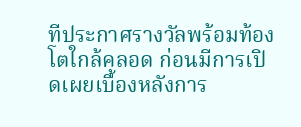ทีประกาศรางวัลพร้อมท้องโตใกล้คลอด ก่อนมีการเปิดเผยเบื้องหลังการ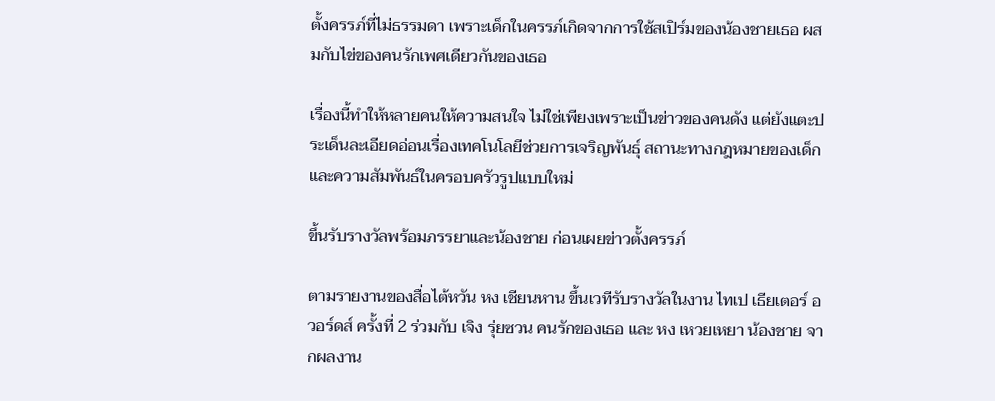ตั้งครรภ์ที่ไม่ธรรมดา เพราะเด็กในครรภ์เกิดจากการใช้สเปิร์มของน้องชายเธอ ผสมกับไข่ของคนรักเพศเดียวกันของเธอ

เรื่องนี้ทำให้หลายคนให้ความสนใจ ไม่ใช่เพียงเพราะเป็นข่าวของคนดัง แต่ยังแตะประเด็นละเอียดอ่อนเรื่องเทคโนโลยีช่วยการเจริญพันธุ์ สถานะทางกฎหมายของเด็ก และความสัมพันธ์ในครอบครัวรูปแบบใหม่

ขึ้นรับรางวัลพร้อมภรรยาและน้องชาย ก่อนเผยข่าวตั้งครรภ์

ตามรายงานของสื่อไต้หวัน หง เชียนหาน ขึ้นเวทีรับรางวัลในงาน ไทเป เธียเตอร์ อวอร์ดส์ ครั้งที่ 2 ร่วมกับ เจิง รุ่ยซวน คนรักของเธอ และ หง เหวยเหยา น้องชาย จากผลงาน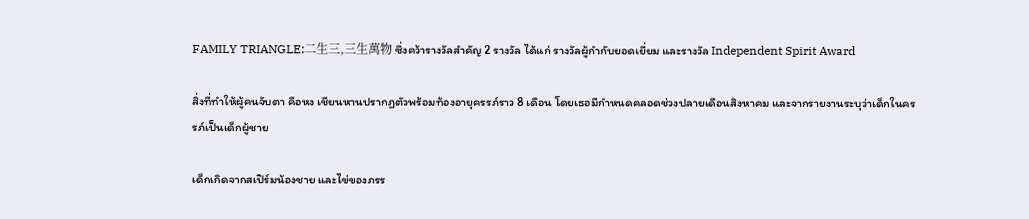FAMILY TRIANGLE:二生三,三生萬物 ซึ่งคว้ารางวัลสำคัญ 2 รางวัล ได้แก่ รางวัลผู้กำกับยอดเยี่ยม และรางวัล Independent Spirit Award

สิ่งที่ทำให้ผู้คนจับตา คือหง เชียนหานปรากฏตัวพร้อมท้องอายุครรภ์ราว 8 เดือน โดยเธอมีกำหนดคลอดช่วงปลายเดือนสิงหาคม และจากรายงานระบุว่าเด็กในครรภ์เป็นเด็กผู้ชาย

เด็กเกิดจากสเปิร์มน้องชาย และไข่ของภรร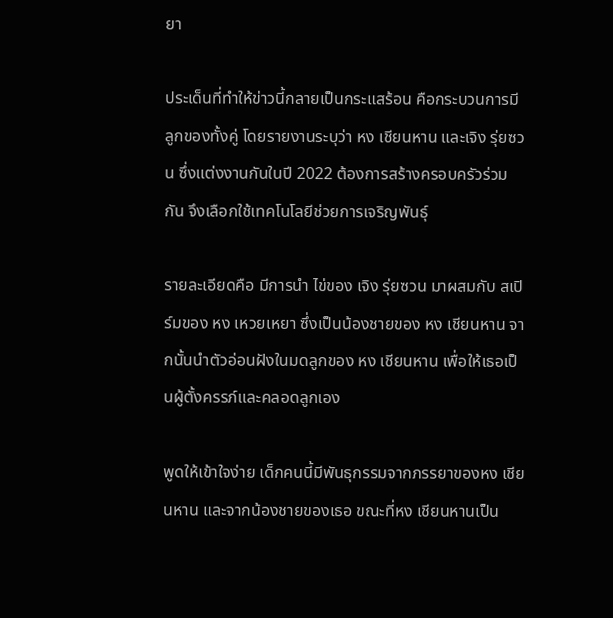ยา

ประเด็นที่ทำให้ข่าวนี้กลายเป็นกระแสร้อน คือกระบวนการมีลูกของทั้งคู่ โดยรายงานระบุว่า หง เชียนหาน และเจิง รุ่ยซวน ซึ่งแต่งงานกันในปี 2022 ต้องการสร้างครอบครัวร่วมกัน จึงเลือกใช้เทคโนโลยีช่วยการเจริญพันธุ์

รายละเอียดคือ มีการนำ ไข่ของ เจิง รุ่ยซวน มาผสมกับ สเปิร์มของ หง เหวยเหยา ซึ่งเป็นน้องชายของ หง เชียนหาน จากนั้นนำตัวอ่อนฝังในมดลูกของ หง เชียนหาน เพื่อให้เธอเป็นผู้ตั้งครรภ์และคลอดลูกเอง

พูดให้เข้าใจง่าย เด็กคนนี้มีพันธุกรรมจากภรรยาของหง เชียนหาน และจากน้องชายของเธอ ขณะที่หง เชียนหานเป็น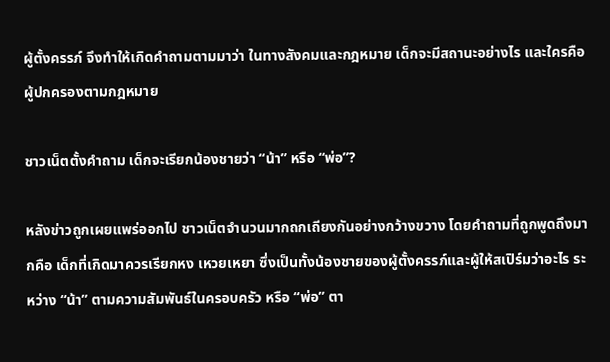ผู้ตั้งครรภ์ จึงทำให้เกิดคำถามตามมาว่า ในทางสังคมและกฎหมาย เด็กจะมีสถานะอย่างไร และใครคือผู้ปกครองตามกฎหมาย

ชาวเน็ตตั้งคำถาม เด็กจะเรียกน้องชายว่า “น้า” หรือ “พ่อ”?

หลังข่าวถูกเผยแพร่ออกไป ชาวเน็ตจำนวนมากถกเถียงกันอย่างกว้างขวาง โดยคำถามที่ถูกพูดถึงมากคือ เด็กที่เกิดมาควรเรียกหง เหวยเหยา ซึ่งเป็นทั้งน้องชายของผู้ตั้งครรภ์และผู้ให้สเปิร์มว่าอะไร ระหว่าง “น้า” ตามความสัมพันธ์ในครอบครัว หรือ “พ่อ” ตา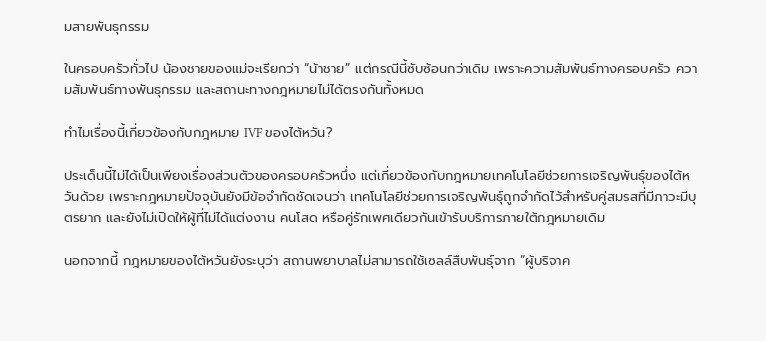มสายพันธุกรรม

ในครอบครัวทั่วไป น้องชายของแม่จะเรียกว่า “น้าชาย” แต่กรณีนี้ซับซ้อนกว่าเดิม เพราะความสัมพันธ์ทางครอบครัว ความสัมพันธ์ทางพันธุกรรม และสถานะทางกฎหมายไม่ได้ตรงกันทั้งหมด

ทำไมเรื่องนี้เกี่ยวข้องกับกฎหมาย IVF ของไต้หวัน?

ประเด็นนี้ไม่ได้เป็นเพียงเรื่องส่วนตัวของครอบครัวหนึ่ง แต่เกี่ยวข้องกับกฎหมายเทคโนโลยีช่วยการเจริญพันธุ์ของไต้หวันด้วย เพราะกฎหมายปัจจุบันยังมีข้อจำกัดชัดเจนว่า เทคโนโลยีช่วยการเจริญพันธุ์ถูกจำกัดไว้สำหรับคู่สมรสที่มีภาวะมีบุตรยาก และยังไม่เปิดให้ผู้ที่ไม่ได้แต่งงาน คนโสด หรือคู่รักเพศเดียวกันเข้ารับบริการภายใต้กฎหมายเดิม

นอกจากนี้ กฎหมายของไต้หวันยังระบุว่า สถานพยาบาลไม่สามารถใช้เซลล์สืบพันธุ์จาก “ผู้บริจาค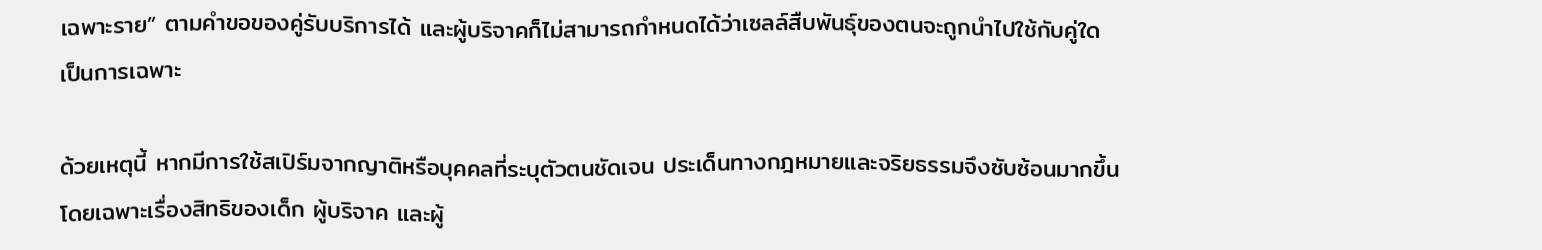เฉพาะราย” ตามคำขอของคู่รับบริการได้ และผู้บริจาคก็ไม่สามารถกำหนดได้ว่าเซลล์สืบพันธุ์ของตนจะถูกนำไปใช้กับคู่ใดเป็นการเฉพาะ

ด้วยเหตุนี้ หากมีการใช้สเปิร์มจากญาติหรือบุคคลที่ระบุตัวตนชัดเจน ประเด็นทางกฎหมายและจริยธรรมจึงซับซ้อนมากขึ้น โดยเฉพาะเรื่องสิทธิของเด็ก ผู้บริจาค และผู้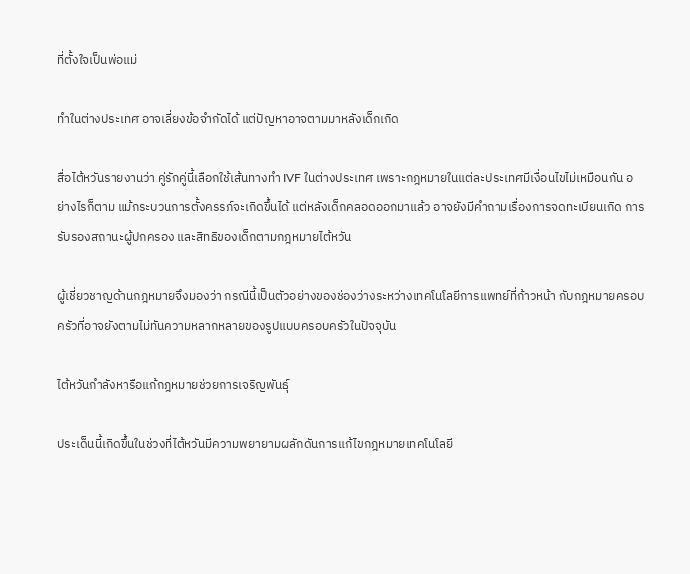ที่ตั้งใจเป็นพ่อแม่

ทำในต่างประเทศ อาจเลี่ยงข้อจำกัดได้ แต่ปัญหาอาจตามมาหลังเด็กเกิด

สื่อไต้หวันรายงานว่า คู่รักคู่นี้เลือกใช้เส้นทางทำ IVF ในต่างประเทศ เพราะกฎหมายในแต่ละประเทศมีเงื่อนไขไม่เหมือนกัน อย่างไรก็ตาม แม้กระบวนการตั้งครรภ์จะเกิดขึ้นได้ แต่หลังเด็กคลอดออกมาแล้ว อาจยังมีคำถามเรื่องการจดทะเบียนเกิด การรับรองสถานะผู้ปกครอง และสิทธิของเด็กตามกฎหมายไต้หวัน

ผู้เชี่ยวชาญด้านกฎหมายจึงมองว่า กรณีนี้เป็นตัวอย่างของช่องว่างระหว่างเทคโนโลยีการแพทย์ที่ก้าวหน้า กับกฎหมายครอบครัวที่อาจยังตามไม่ทันความหลากหลายของรูปแบบครอบครัวในปัจจุบัน

ไต้หวันกำลังหารือแก้กฎหมายช่วยการเจริญพันธุ์

ประเด็นนี้เกิดขึ้นในช่วงที่ไต้หวันมีความพยายามผลักดันการแก้ไขกฎหมายเทคโนโลยี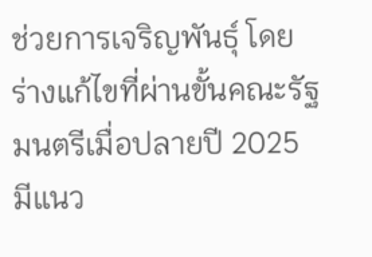ช่วยการเจริญพันธุ์ โดยร่างแก้ไขที่ผ่านขั้นคณะรัฐมนตรีเมื่อปลายปี 2025 มีแนว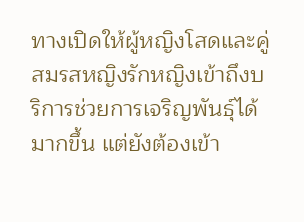ทางเปิดให้ผู้หญิงโสดและคู่สมรสหญิงรักหญิงเข้าถึงบริการช่วยการเจริญพันธุ์ได้มากขึ้น แต่ยังต้องเข้า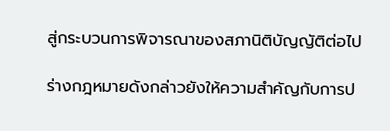สู่กระบวนการพิจารณาของสภานิติบัญญัติต่อไป

ร่างกฎหมายดังกล่าวยังให้ความสำคัญกับการป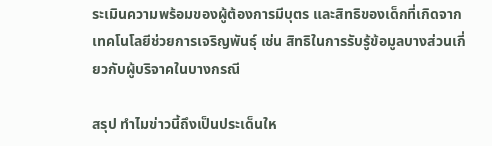ระเมินความพร้อมของผู้ต้องการมีบุตร และสิทธิของเด็กที่เกิดจากเทคโนโลยีช่วยการเจริญพันธุ์ เช่น สิทธิในการรับรู้ข้อมูลบางส่วนเกี่ยวกับผู้บริจาคในบางกรณี

สรุป ทำไมข่าวนี้ถึงเป็นประเด็นให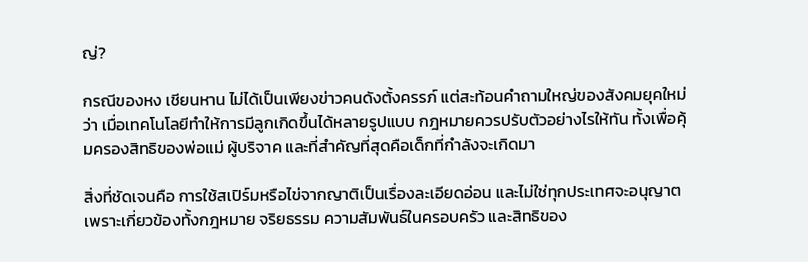ญ่?

กรณีของหง เชียนหาน ไม่ได้เป็นเพียงข่าวคนดังตั้งครรภ์ แต่สะท้อนคำถามใหญ่ของสังคมยุคใหม่ว่า เมื่อเทคโนโลยีทำให้การมีลูกเกิดขึ้นได้หลายรูปแบบ กฎหมายควรปรับตัวอย่างไรให้ทัน ทั้งเพื่อคุ้มครองสิทธิของพ่อแม่ ผู้บริจาค และที่สำคัญที่สุดคือเด็กที่กำลังจะเกิดมา

สิ่งที่ชัดเจนคือ การใช้สเปิร์มหรือไข่จากญาติเป็นเรื่องละเอียดอ่อน และไม่ใช่ทุกประเทศจะอนุญาต เพราะเกี่ยวข้องทั้งกฎหมาย จริยธรรม ความสัมพันธ์ในครอบครัว และสิทธิของ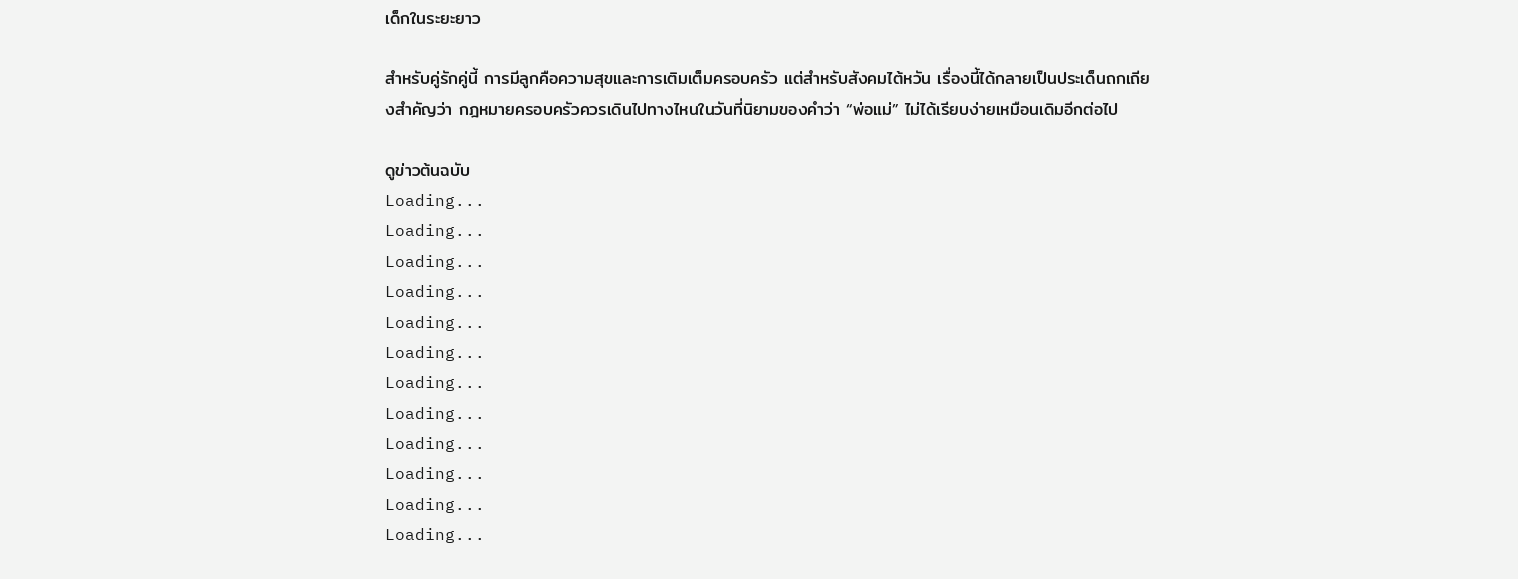เด็กในระยะยาว

สำหรับคู่รักคู่นี้ การมีลูกคือความสุขและการเติมเต็มครอบครัว แต่สำหรับสังคมไต้หวัน เรื่องนี้ได้กลายเป็นประเด็นถกเถียงสำคัญว่า กฎหมายครอบครัวควรเดินไปทางไหนในวันที่นิยามของคำว่า “พ่อแม่” ไม่ได้เรียบง่ายเหมือนเดิมอีกต่อไป

ดูข่าวต้นฉบับ
Loading...
Loading...
Loading...
Loading...
Loading...
Loading...
Loading...
Loading...
Loading...
Loading...
Loading...
Loading...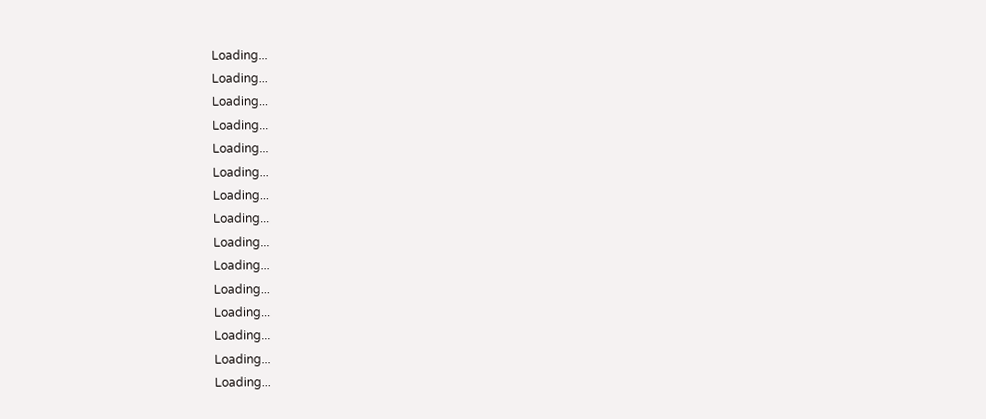Loading...
Loading...
Loading...
Loading...
Loading...
Loading...
Loading...
Loading...
Loading...
Loading...
Loading...
Loading...
Loading...
Loading...
Loading...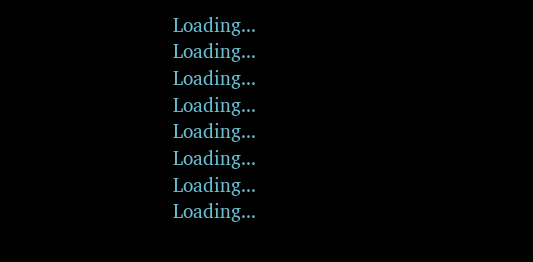Loading...
Loading...
Loading...
Loading...
Loading...
Loading...
Loading...
Loading...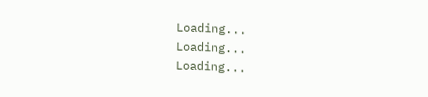Loading...
Loading...
Loading...